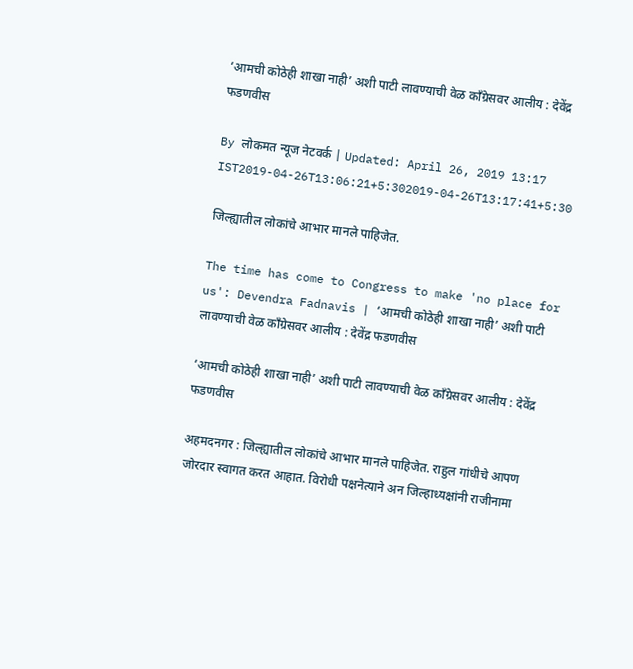‘आमची कोठेही शाखा नाही’ अशी पाटी लावण्याची वेळ काँग्रेसवर आलीय : देवेंद्र फडणवीस

By लोकमत न्यूज नेटवर्क | Updated: April 26, 2019 13:17 IST2019-04-26T13:06:21+5:302019-04-26T13:17:41+5:30

जिल्ह्यातील लोकांचे आभार मानले पाहिजेत.

The time has come to Congress to make 'no place for us': Devendra Fadnavis | ‘आमची कोठेही शाखा नाही’ अशी पाटी लावण्याची वेळ काँग्रेसवर आलीय : देवेंद्र फडणवीस

‘आमची कोठेही शाखा नाही’ अशी पाटी लावण्याची वेळ काँग्रेसवर आलीय : देवेंद्र फडणवीस

अहमदनगर : जिल्ह्यातील लोकांचे आभार मानले पाहिजेत. राहुल गांधीचे आपण जोरदार स्वागत करत आहात. विरोधी पक्षनेत्याने अन जिल्हाध्यक्षांनी राजीनामा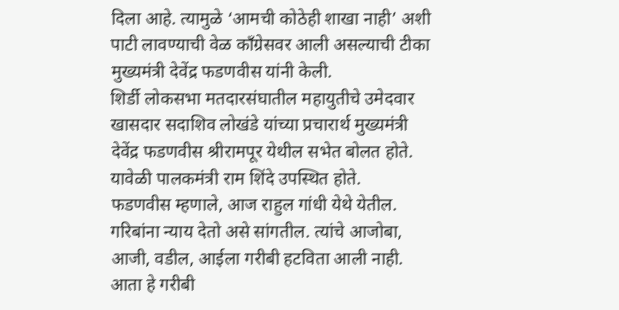दिला आहे. त्यामुळे ‘आमची कोठेही शाखा नाही’ अशी पाटी लावण्याची वेळ काँग्रेसवर आली असल्याची टीका मुख्यमंत्री देवेंद्र फडणवीस यांनी केली.
शिर्डी लोकसभा मतदारसंघातील महायुतीचे उमेदवार खासदार सदाशिव लोखंडे यांच्या प्रचारार्थ मुख्यमंत्री देवेंद्र फडणवीस श्रीरामपूर येथील सभेत बोलत होते. यावेळी पालकमंत्री राम शिंदे उपस्थित होते.
फडणवीस म्हणाले, आज राहुल गांधी येथे येतील. गरिबांना न्याय देतो असे सांगतील. त्यांचे आजोबा, आजी, वडील, आईला गरीबी हटविता आली नाही. आता हे गरीबी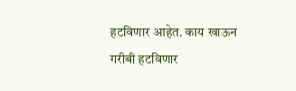हटविणार आहेत. काय खाऊन गरीबी हटविणार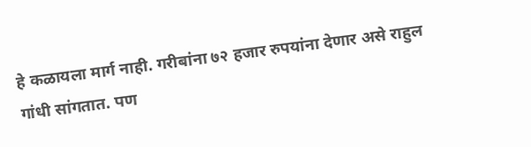हे कळायला मार्ग नाही. गरीबांना ७२ हजार रुपयांना देणार असे राहुल गांधी सांगतात. पण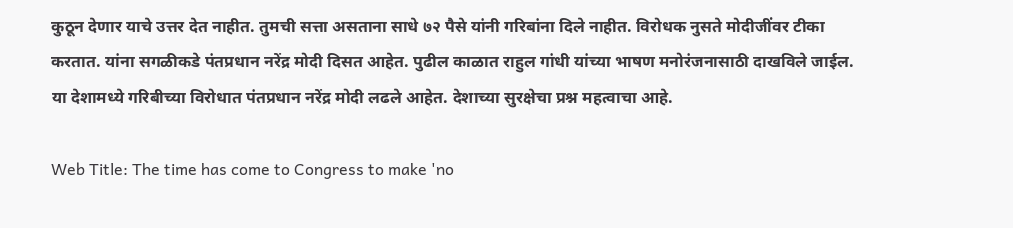कुठून देणार याचे उत्तर देत नाहीत. तुमची सत्ता असताना साधे ७२ पैसे यांनी गरिबांना दिले नाहीत. विरोधक नुसते मोदीजींवर टीका करतात. यांना सगळीकडे पंतप्रधान नरेंद्र मोदी दिसत आहेत. पुढील काळात राहुल गांधी यांच्या भाषण मनोरंजनासाठी दाखविले जाईल. या देशामध्ये गरिबीच्या विरोधात पंतप्रधान नरेंद्र मोदी लढले आहेत. देशाच्या सुरक्षेचा प्रश्न महत्वाचा आहे.

Web Title: The time has come to Congress to make 'no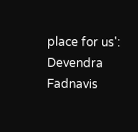place for us': Devendra Fadnavis